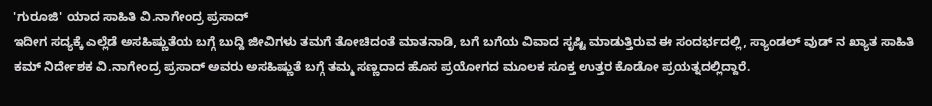'ಗುರೂಜಿ' ಯಾದ ಸಾಹಿತಿ ವಿ.ನಾಗೇಂದ್ರ ಪ್ರಸಾದ್
ಇದೀಗ ಸದ್ಯಕ್ಕೆ ಎಲ್ಲೆಡೆ ಅಸಹಿಷ್ಣುತೆಯ ಬಗ್ಗೆ ಬುದ್ದಿ ಜೀವಿಗಳು ತಮಗೆ ತೋಚಿದಂತೆ ಮಾತನಾಡಿ, ಬಗೆ ಬಗೆಯ ವಿವಾದ ಸೃಷ್ಟಿ ಮಾಡುತ್ತಿರುವ ಈ ಸಂದರ್ಭದಲ್ಲಿ, ಸ್ಯಾಂಡಲ್ ವುಡ್ ನ ಖ್ಯಾತ ಸಾಹಿತಿ ಕಮ್ ನಿರ್ದೇಶಕ ವಿ.ನಾಗೇಂದ್ರ ಪ್ರಸಾದ್ ಅವರು ಅಸಹಿಷ್ಣುತೆ ಬಗ್ಗೆ ತಮ್ಮ ಸಣ್ಣದಾದ ಹೊಸ ಪ್ರಯೋಗದ ಮೂಲಕ ಸೂಕ್ತ ಉತ್ತರ ಕೊಡೋ ಪ್ರಯತ್ನದಲ್ಲಿದ್ದಾರೆ.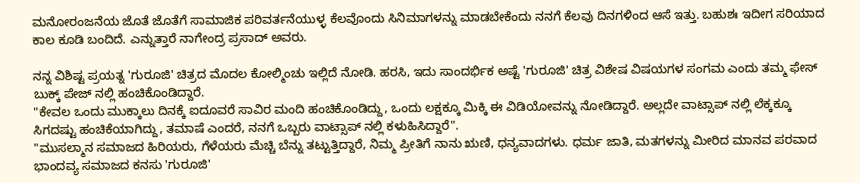ಮನೋರಂಜನೆಯ ಜೊತೆ ಜೊತೆಗೆ ಸಾಮಾಜಿಕ ಪರಿವರ್ತನೆಯುಳ್ಳ ಕೆಲವೊಂದು ಸಿನಿಮಾಗಳನ್ನು ಮಾಡಬೇಕೆಂದು ನನಗೆ ಕೆಲವು ದಿನಗಳಿಂದ ಆಸೆ ಇತ್ತು. ಬಹುಶಃ ಇದೀಗ ಸರಿಯಾದ ಕಾಲ ಕೂಡಿ ಬಂದಿದೆ. ಎನ್ನುತ್ತಾರೆ ನಾಗೇಂದ್ರ ಪ್ರಸಾದ್ ಅವರು.

ನನ್ನ ವಿಶಿಷ್ಟ ಪ್ರಯತ್ನ 'ಗುರೂಜಿ' ಚಿತ್ರದ ಮೊದಲ ಕೋಲ್ಮಿಂಚು ಇಲ್ಲಿದೆ ನೋಡಿ. ಹರಸಿ, ಇದು ಸಾಂದರ್ಭಿಕ ಅಷ್ಟೆ 'ಗುರೂಜಿ' ಚಿತ್ರ ವಿಶೇಷ ವಿಷಯಗಳ ಸಂಗಮ ಎಂದು ತಮ್ಮ ಫೇಸ್ ಬುಕ್ಕ್ ಪೇಜ್ ನಲ್ಲಿ ಹಂಚಿಕೊಂಡಿದ್ದಾರೆ.
"ಕೇವಲ ಒಂದು ಮುಕ್ಕಾಲು ದಿನಕ್ಕೆ ಐದೂವರೆ ಸಾವಿರ ಮಂದಿ ಹಂಚಿಕೊಂಡಿದ್ದು, ಒಂದು ಲಕ್ಷಕ್ಕೂ ಮಿಕ್ಕಿ ಈ ವಿಡಿಯೋವನ್ನು ನೋಡಿದ್ದಾರೆ. ಅಲ್ಲದೇ ವಾಟ್ಸಾಪ್ ನಲ್ಲಿ ಲೆಕ್ಕಕ್ಕೂ ಸಿಗದಷ್ಟು ಹಂಚಿಕೆಯಾಗಿದ್ದು, ತಮಾಷೆ ಎಂದರೆ, ನನಗೆ ಒಬ್ಬರು ವಾಟ್ಸಾಪ್ ನಲ್ಲಿ ಕಳುಹಿಸಿದ್ದಾರೆ".
"ಮುಸಲ್ಮಾನ ಸಮಾಜದ ಹಿರಿಯರು, ಗೆಳೆಯರು ಮೆಚ್ಚಿ ಬೆನ್ನು ತಟ್ಟುತ್ತಿದ್ದಾರೆ, ನಿಮ್ಮ ಪ್ರೀತಿಗೆ ನಾನು ಋಣಿ, ಧನ್ಯವಾದಗಳು. ಧರ್ಮ ಜಾತಿ, ಮತಗಳನ್ನು ಮೀರಿದ ಮಾನವ ಪರವಾದ ಭಾಂದವ್ಯ ಸಮಾಜದ ಕನಸು 'ಗುರೂಜಿ'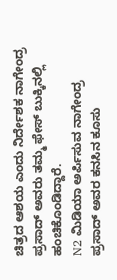ಚಿತ್ರದ ಆಶಯ ಎಂದು ನಿರ್ದೇಶಕ ನಾಗೇಂದ್ರ ಪ್ರಸಾದ್ ಅವರು ತಮ್ಮ ಫೇಸ್ ಬುಕ್ಕಿನಲ್ಲಿ ಹಂಚಿಕೊಂಡಿದ್ದಾರೆ.
N2 ಮಿಡಿಯಾ ಅರ್ಪಿಸುವ ನಾಗೇಂದ್ರ ಪ್ರಸಾದ್ ಅವರ ಕನಸಿನ ಕೂಸು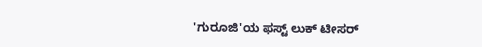'ಗುರೂಜಿ'ಯ ಫಸ್ಟ್ ಲುಕ್ ಟೀಸರ್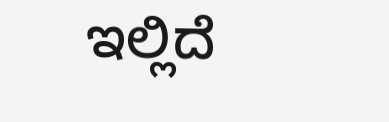ಇಲ್ಲಿದೆ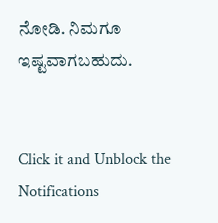ನೋಡಿ. ನಿಮಗೂ ಇಷ್ಟವಾಗಬಹುದು.


Click it and Unblock the Notifications